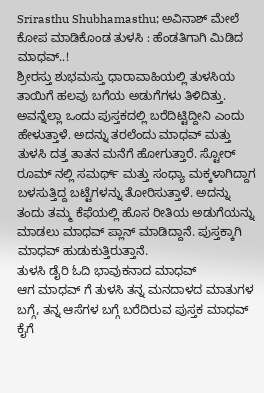Srirasthu Shubhamasthu; ಅವಿನಾಶ್ ಮೇಲೆ ಕೋಪ ಮಾಡಿಕೊಂಡ ತುಳಸಿ : ಹೆಂಡತಿಗಾಗಿ ಮಿಡಿದ ಮಾಧವ್..!
ಶ್ರೀರಸ್ತು ಶುಭಮಸ್ತು ಧಾರಾವಾಹಿಯಲ್ಲಿ ತುಳಸಿಯ ತಾಯಿಗೆ ಹಲವು ಬಗೆಯ ಅಡುಗೆಗಳು ತಿಳಿದಿತ್ತು. ಅವನ್ನೆಲ್ಲಾ ಒಂದು ಪುಸ್ತಕದಲ್ಲಿ ಬರೆದಿಟ್ಟಿದ್ದೀನಿ ಎಂದು ಹೇಳುತ್ತಾಳೆ. ಅದನ್ನು ತರಲೆಂದು ಮಾಧವ್ ಮತ್ತು ತುಳಸಿ ದತ್ತ ತಾತನ ಮನೆಗೆ ಹೋಗುತ್ತಾರೆ. ಸ್ಟೋರ್ ರೂಮ್ ನಲ್ಲಿ ಸಮರ್ಥ್ ಮತ್ತು ಸಂಧ್ಯಾ ಮಕ್ಕಳಾಗಿದ್ದಾಗ ಬಳಸುತ್ತಿದ್ದ ಬಟ್ಟೆಗಳನ್ನು ತೋರಿಸುತ್ತಾಳೆ. ಅದನ್ನು ತಂದು ತಮ್ಮ ಕೆಫೆಯಲ್ಲಿ ಹೊಸ ರೀತಿಯ ಅಡುಗೆಯನ್ನು ಮಾಡಲು ಮಾಧವ್ ಪ್ಲಾನ್ ಮಾಡಿದ್ದಾನೆ. ಪುಸ್ತಕ್ಕಾಗಿ ಮಾಧವ್ ಹುಡುಕುತ್ತಿರುತ್ತಾನೆ.
ತುಳಸಿ ಡೈರಿ ಓದಿ ಭಾವುಕನಾದ ಮಾಧವ್
ಆಗ ಮಾಧವ್ ಗೆ ತುಳಸಿ ತನ್ನ ಮನದಾಳದ ಮಾತುಗಳ ಬಗ್ಗೆ, ತನ್ನ ಆಸೆಗಳ ಬಗ್ಗೆ ಬರೆದಿರುವ ಪುಸ್ತಕ ಮಾಧವ್ ಕೈಗೆ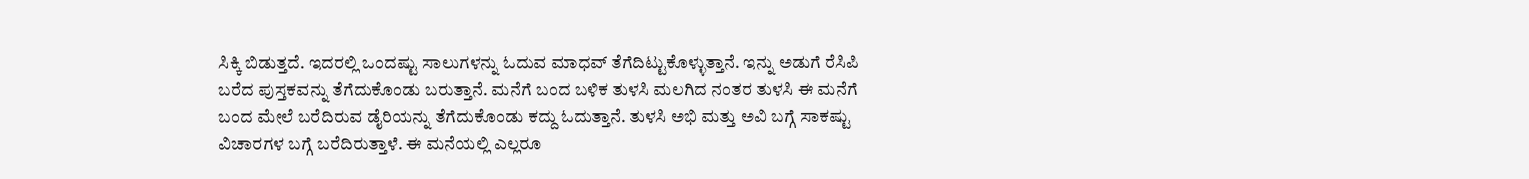ಸಿಕ್ಕಿ ಬಿಡುತ್ತದೆ. ಇದರಲ್ಲಿ ಒಂದಷ್ಟು ಸಾಲುಗಳನ್ನು ಓದುವ ಮಾಧವ್ ತೆಗೆದಿಟ್ಟುಕೊಳ್ಳುತ್ತಾನೆ. ಇನ್ನು ಅಡುಗೆ ರೆಸಿಪಿ ಬರೆದ ಪುಸ್ತಕವನ್ನು ತೆಗೆದುಕೊಂಡು ಬರುತ್ತಾನೆ. ಮನೆಗೆ ಬಂದ ಬಳಿಕ ತುಳಸಿ ಮಲಗಿದ ನಂತರ ತುಳಸಿ ಈ ಮನೆಗೆ ಬಂದ ಮೇಲೆ ಬರೆದಿರುವ ಡೈರಿಯನ್ನು ತೆಗೆದುಕೊಂಡು ಕದ್ದು ಓದುತ್ತಾನೆ. ತುಳಸಿ ಅಭಿ ಮತ್ತು ಅವಿ ಬಗ್ಗೆ ಸಾಕಷ್ಟು ವಿಚಾರಗಳ ಬಗ್ಗೆ ಬರೆದಿರುತ್ತಾಳೆ. ಈ ಮನೆಯಲ್ಲಿ ಎಲ್ಲರೂ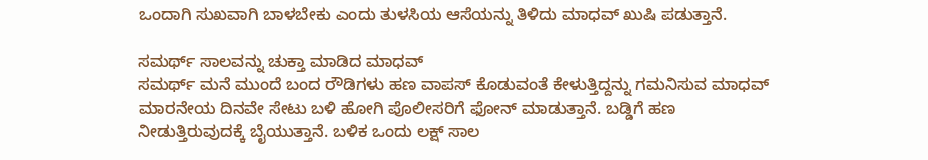ಒಂದಾಗಿ ಸುಖವಾಗಿ ಬಾಳಬೇಕು ಎಂದು ತುಳಸಿಯ ಆಸೆಯನ್ನು ತಿಳಿದು ಮಾಧವ್ ಖುಷಿ ಪಡುತ್ತಾನೆ.

ಸಮರ್ಥ್ ಸಾಲವನ್ನು ಚುಕ್ತಾ ಮಾಡಿದ ಮಾಧವ್
ಸಮರ್ಥ್ ಮನೆ ಮುಂದೆ ಬಂದ ರೌಡಿಗಳು ಹಣ ವಾಪಸ್ ಕೊಡುವಂತೆ ಕೇಳುತ್ತಿದ್ದನ್ನು ಗಮನಿಸುವ ಮಾಧವ್ ಮಾರನೇಯ ದಿನವೇ ಸೇಟು ಬಳಿ ಹೋಗಿ ಪೊಲೀಸರಿಗೆ ಫೋನ್ ಮಾಡುತ್ತಾನೆ. ಬಡ್ಡಿಗೆ ಹಣ ನೀಡುತ್ತಿರುವುದಕ್ಕೆ ಬೈಯುತ್ತಾನೆ. ಬಳಿಕ ಒಂದು ಲಕ್ಷ್ ಸಾಲ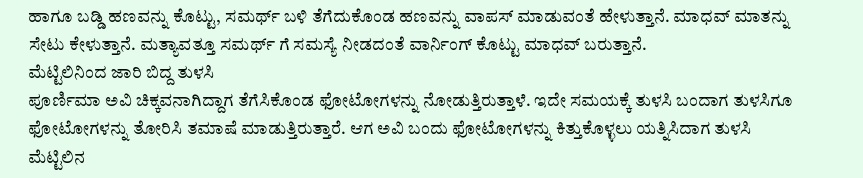ಹಾಗೂ ಬಡ್ಡಿ ಹಣವನ್ನು ಕೊಟ್ಟು, ಸಮರ್ಥ್ ಬಳಿ ತೆಗೆದುಕೊಂಡ ಹಣವನ್ನು ವಾಪಸ್ ಮಾಡುವಂತೆ ಹೇಳುತ್ತಾನೆ. ಮಾಧವ್ ಮಾತನ್ನು ಸೇಟು ಕೇಳುತ್ತಾನೆ. ಮತ್ಯಾವತ್ತೂ ಸಮರ್ಥ್ ಗೆ ಸಮಸ್ಯೆ ನೀಡದಂತೆ ವಾರ್ನಿಂಗ್ ಕೊಟ್ಟು ಮಾಧವ್ ಬರುತ್ತಾನೆ.
ಮೆಟ್ಟಿಲಿನಿಂದ ಜಾರಿ ಬಿದ್ದ ತುಳಸಿ
ಪೂರ್ಣಿಮಾ ಅವಿ ಚಿಕ್ಕವನಾಗಿದ್ದಾಗ ತೆಗೆಸಿಕೊಂಡ ಫೋಟೋಗಳನ್ನು ನೋಡುತ್ತಿರುತ್ತಾಳೆ. ಇದೇ ಸಮಯಕ್ಕೆ ತುಳಸಿ ಬಂದಾಗ ತುಳಸಿಗೂ ಫೋಟೋಗಳನ್ನು ತೋರಿಸಿ ತಮಾಷೆ ಮಾಡುತ್ತಿರುತ್ತಾರೆ. ಆಗ ಅವಿ ಬಂದು ಫೋಟೋಗಳನ್ನು ಕಿತ್ತುಕೊಳ್ಳಲು ಯತ್ನಿಸಿದಾಗ ತುಳಸಿ ಮೆಟ್ಟಿಲಿನ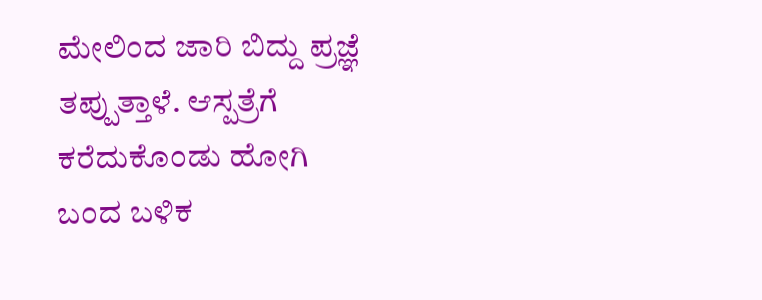ಮೇಲಿಂದ ಜಾರಿ ಬಿದ್ದು ಪ್ರಜ್ಞೆ ತಪ್ಪುತ್ತಾಳೆ. ಆಸ್ಪತ್ರೆಗೆ ಕರೆದುಕೊಂಡು ಹೋಗಿ ಬಂದ ಬಳಿಕ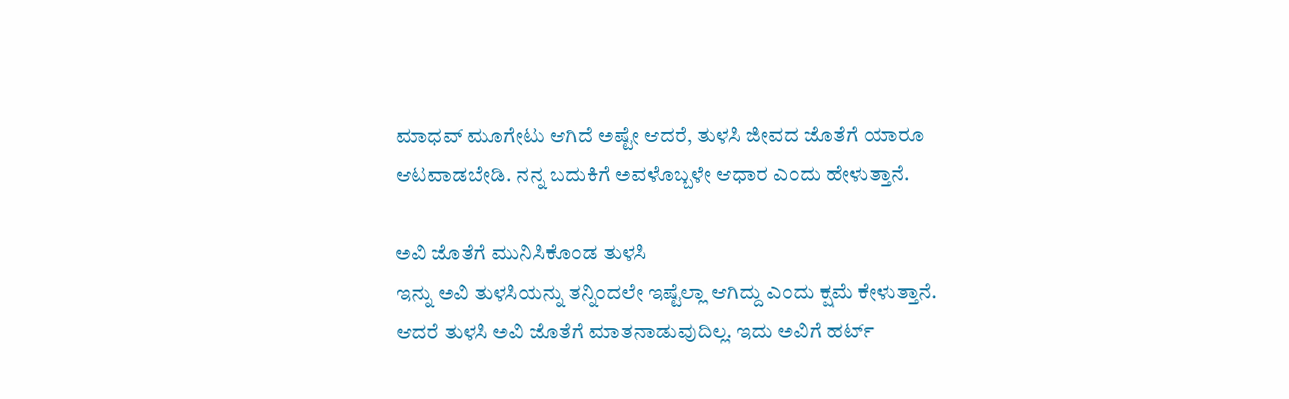ಮಾಧವ್ ಮೂಗೇಟು ಆಗಿದೆ ಅಷ್ಟೇ ಆದರೆ, ತುಳಸಿ ಜೀವದ ಜೊತೆಗೆ ಯಾರೂ ಆಟವಾಡಬೇಡಿ. ನನ್ನ ಬದುಕಿಗೆ ಅವಳೊಬ್ಬಳೇ ಆಧಾರ ಎಂದು ಹೇಳುತ್ತಾನೆ.

ಅವಿ ಜೊತೆಗೆ ಮುನಿಸಿಕೊಂಡ ತುಳಸಿ
ಇನ್ನು ಅವಿ ತುಳಸಿಯನ್ನು ತನ್ನಿಂದಲೇ ಇಷ್ಟೆಲ್ಲಾ ಆಗಿದ್ದು ಎಂದು ಕ್ಷಮೆ ಕೇಳುತ್ತಾನೆ. ಆದರೆ ತುಳಸಿ ಅವಿ ಜೊತೆಗೆ ಮಾತನಾಡುವುದಿಲ್ಲ. ಇದು ಅವಿಗೆ ಹರ್ಟ್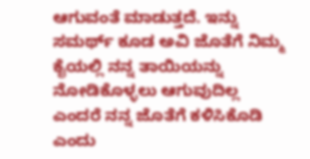ಆಗುವಂತೆ ಮಾಡುತ್ತದೆ. ಇನ್ನು ಸಮರ್ಥ್ ಕೂಡ ಅವಿ ಜೊತೆಗೆ ನಿಮ್ಮ ಕೈಯಲ್ಲಿ ನನ್ನ ತಾಯಿಯನ್ನು ನೋಡಿಕೊಳ್ಳಲು ಆಗುವುದಿಲ್ಲ ಎಂದರೆ ನನ್ನ ಜೊತೆಗೆ ಕಳಿಸಿಕೊಡಿ ಎಂದು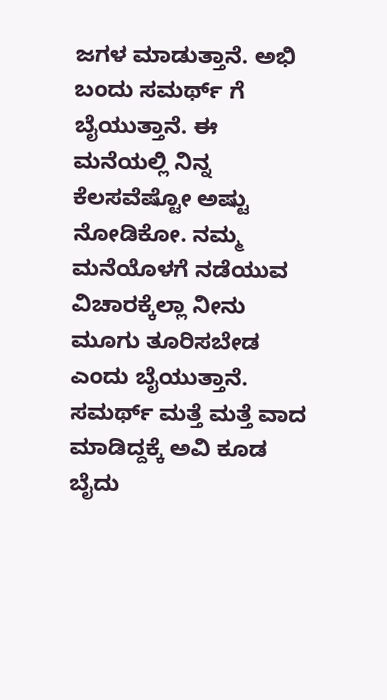ಜಗಳ ಮಾಡುತ್ತಾನೆ. ಅಭಿ ಬಂದು ಸಮರ್ಥ್ ಗೆ ಬೈಯುತ್ತಾನೆ. ಈ ಮನೆಯಲ್ಲಿ ನಿನ್ನ ಕೆಲಸವೆಷ್ಟೋ ಅಷ್ಟು ನೋಡಿಕೋ. ನಮ್ಮ ಮನೆಯೊಳಗೆ ನಡೆಯುವ ವಿಚಾರಕ್ಕೆಲ್ಲಾ ನೀನು ಮೂಗು ತೂರಿಸಬೇಡ ಎಂದು ಬೈಯುತ್ತಾನೆ. ಸಮರ್ಥ್ ಮತ್ತೆ ಮತ್ತೆ ವಾದ ಮಾಡಿದ್ದಕ್ಕೆ ಅವಿ ಕೂಡ ಬೈದು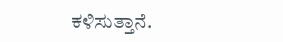ಕಳಿಸುತ್ತಾನೆ.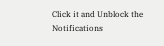Click it and Unblock the Notifications